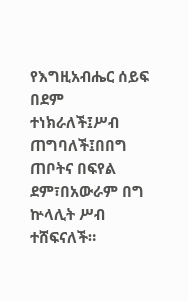የእግዚአብሔር ሰይፍ በደም ተነክራለች፤ሥብ ጠግባለች፤በበግ ጠቦትና በፍየል ደም፣በአውራም በግ ኵላሊት ሥብ ተሸፍናለች።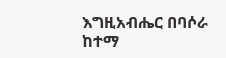እግዚአብሔር በባሶራ ከተማ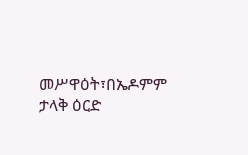መሥዋዕት፣በኤዶምም ታላቅ ዕርድ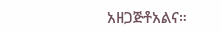አዘጋጅቶአልና።